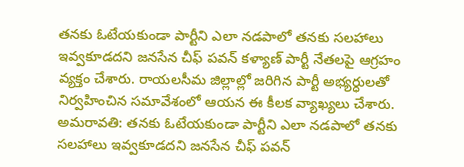తనకు ఓటేయకుండా పార్టీని ఎలా నడపాలో తనకు సలహాలు ఇవ్వకూడదని జనసేన చీఫ్ పవన్ కళ్యాణ్ పార్టీ నేతలపై ఆగ్రహం వ్యక్తం చేశారు. రాయలసీమ జిల్లాల్లో జరిగిన పార్టీ అభ్యర్ధులతో నిర్వహించిన సమావేశంలో ఆయన ఈ కీలక వ్యాఖ్యలు చేశారు.
అమరావతి: తనకు ఓటేయకుండా పార్టీని ఎలా నడపాలో తనకు సలహాలు ఇవ్వకూడదని జనసేన చీఫ్ పవన్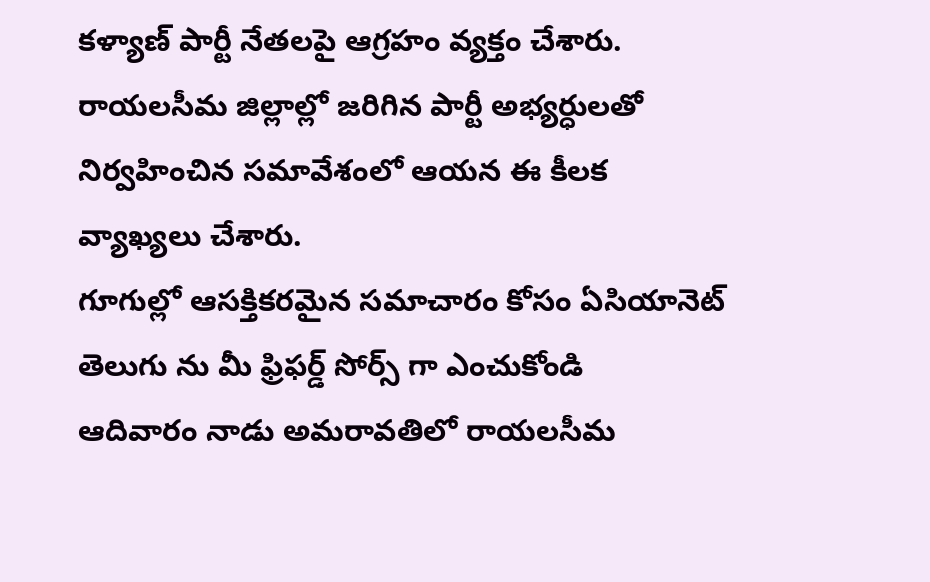కళ్యాణ్ పార్టీ నేతలపై ఆగ్రహం వ్యక్తం చేశారు. రాయలసీమ జిల్లాల్లో జరిగిన పార్టీ అభ్యర్ధులతో నిర్వహించిన సమావేశంలో ఆయన ఈ కీలక వ్యాఖ్యలు చేశారు.
గూగుల్లో ఆసక్తికరమైన సమాచారం కోసం ఏసియానెట్ తెలుగు ను మీ ఫ్రిఫర్డ్ సోర్స్ గా ఎంచుకోండి
ఆదివారం నాడు అమరావతిలో రాయలసీమ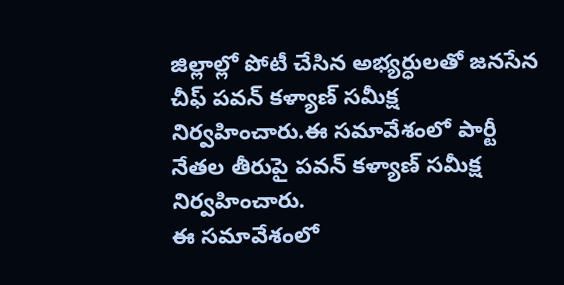జిల్లాల్లో పోటీ చేసిన అభ్యర్ధులతో జనసేన చీఫ్ పవన్ కళ్యాణ్ సమీక్ష నిర్వహించారు.ఈ సమావేశంలో పార్టీ నేతల తీరుపై పవన్ కళ్యాణ్ సమీక్ష నిర్వహించారు.
ఈ సమావేశంలో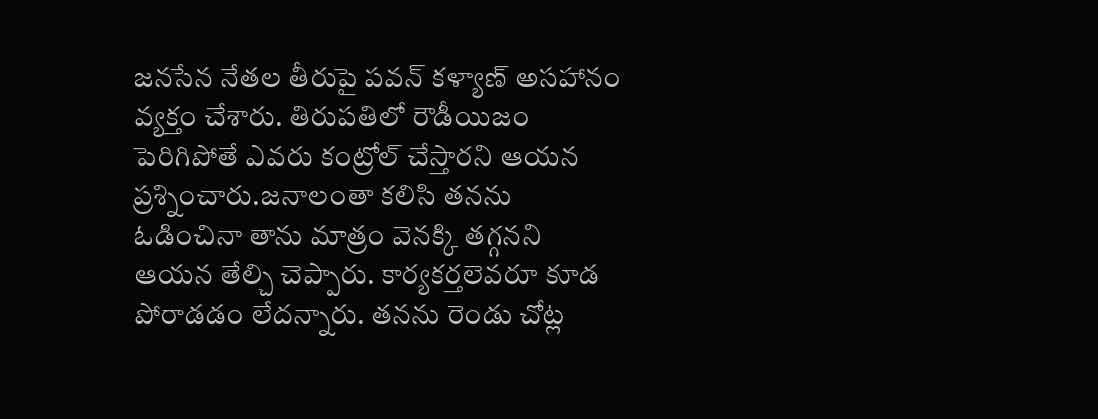జనసేన నేతల తీరుపై పవన్ కళ్యాణ్ అసహానం వ్యక్తం చేశారు. తిరుపతిలో రౌడీయిజం పెరిగిపోతే ఎవరు కంట్రోల్ చేస్తారని ఆయన ప్రశ్నించారు.జనాలంతా కలిసి తనను ఓడించినా తాను మాత్రం వెనక్కి తగ్గనని ఆయన తేల్చి చెప్పారు. కార్యకర్తలెవరూ కూడ పోరాడడం లేదన్నారు. తనను రెండు చోట్ల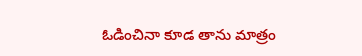ఓడించినా కూడ తాను మాత్రం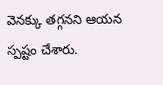వెనక్కు తగ్గనని ఆయన స్పష్టం చేశారు.